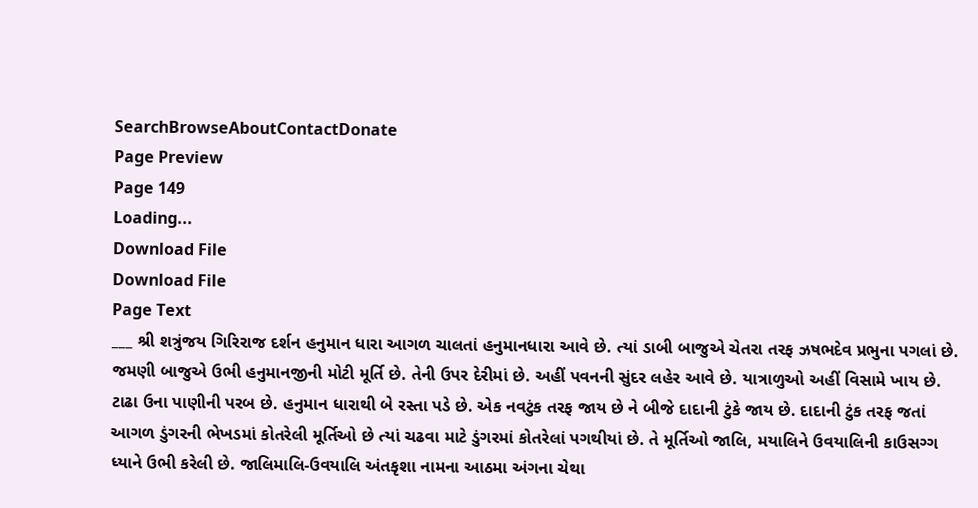SearchBrowseAboutContactDonate
Page Preview
Page 149
Loading...
Download File
Download File
Page Text
___ શ્રી શત્રુંજય ગિરિરાજ દર્શન હનુમાન ધારા આગળ ચાલતાં હનુમાનધારા આવે છે. ત્યાં ડાબી બાજુએ ચેતરા તરફ ઝષભદેવ પ્રભુના પગલાં છે. જમણી બાજુએ ઉભી હનુમાનજીની મોટી મૂર્તિ છે. તેની ઉપર દેરીમાં છે. અહીં પવનની સુંદર લહેર આવે છે. યાત્રાળુઓ અહીં વિસામે ખાય છે. ટાઢા ઉના પાણીની પરબ છે. હનુમાન ધારાથી બે રસ્તા પડે છે. એક નવટુંક તરફ જાય છે ને બીજે દાદાની ટુંકે જાય છે. દાદાની ટુંક તરફ જતાં આગળ ડુંગરની ભેખડમાં કોતરેલી મૂર્તિઓ છે ત્યાં ચઢવા માટે ડુંગરમાં કોતરેલાં પગથીયાં છે. તે મૂર્તિઓ જાલિ, મયાલિને ઉવયાલિની કાઉસગ્ગ ધ્યાને ઉભી કરેલી છે. જાલિમાલિ-ઉવયાલિ અંતકૃશા નામના આઠમા અંગના ચેથા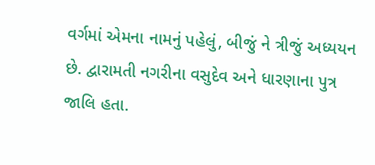વર્ગમાં એમના નામનું પહેલું, બીજું ને ત્રીજું અધ્યયન છે. દ્વારામતી નગરીના વસુદેવ અને ધારણાના પુત્ર જાલિ હતા.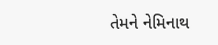તેમને નેમિનાથ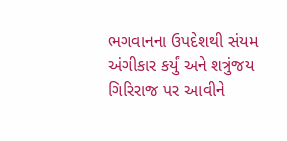ભગવાનના ઉપદેશથી સંયમ અંગીકાર કર્યું અને શત્રુંજય ગિરિરાજ પર આવીને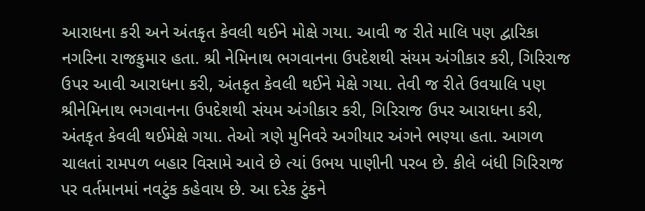આરાધના કરી અને અંતકૃત કેવલી થઈને મોક્ષે ગયા. આવી જ રીતે માલિ પણ દ્વારિકા નગરિના રાજકુમાર હતા. શ્રી નેમિનાથ ભગવાનના ઉપદેશથી સંયમ અંગીકાર કરી, ગિરિરાજ ઉપર આવી આરાધના કરી, અંતકૃત કેવલી થઈને મેક્ષે ગયા. તેવી જ રીતે ઉવયાલિ પણ શ્રીનેમિનાથ ભગવાનના ઉપદેશથી સંયમ અંગીકાર કરી, ગિરિરાજ ઉપર આરાધના કરી, અંતકૃત કેવલી થઈમેક્ષે ગયા. તેઓ ત્રણે મુનિવરે અગીયાર અંગને ભણ્યા હતા. આગળ ચાલતાં રામપળ બહાર વિસામે આવે છે ત્યાં ઉભય પાણીની પરબ છે. કીલે બંધી ગિરિરાજ પર વર્તમાનમાં નવટુંક કહેવાય છે. આ દરેક ટુંકને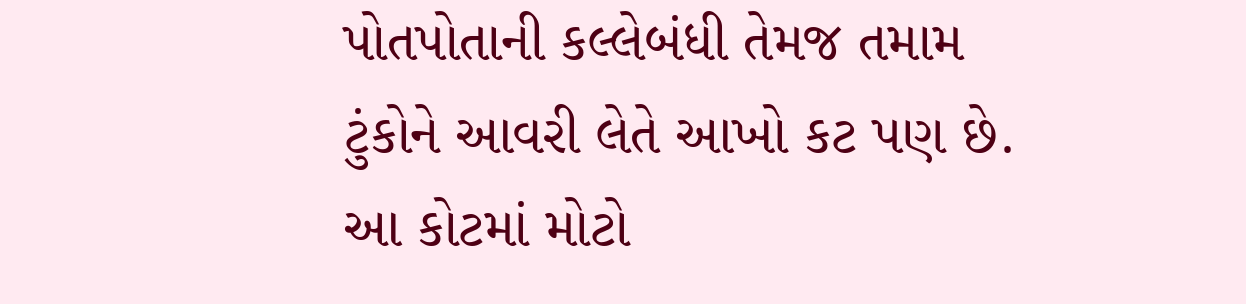પોતપોતાની કલ્લેબંધી તેમજ તમામ ટુંકોને આવરી લેતે આખો કટ પણ છે. આ કોટમાં મોટો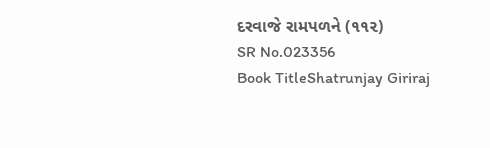દરવાજે રામપળને (૧૧૨)
SR No.023356
Book TitleShatrunjay Giriraj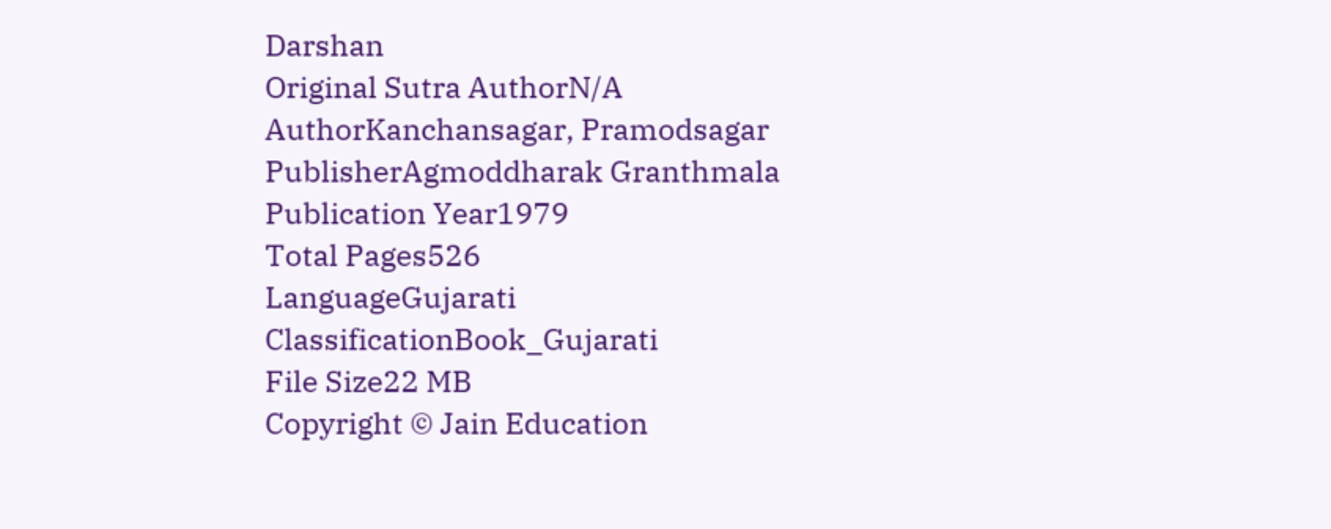Darshan
Original Sutra AuthorN/A
AuthorKanchansagar, Pramodsagar
PublisherAgmoddharak Granthmala
Publication Year1979
Total Pages526
LanguageGujarati
ClassificationBook_Gujarati
File Size22 MB
Copyright © Jain Education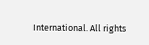International. All rights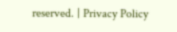reserved. | Privacy Policy